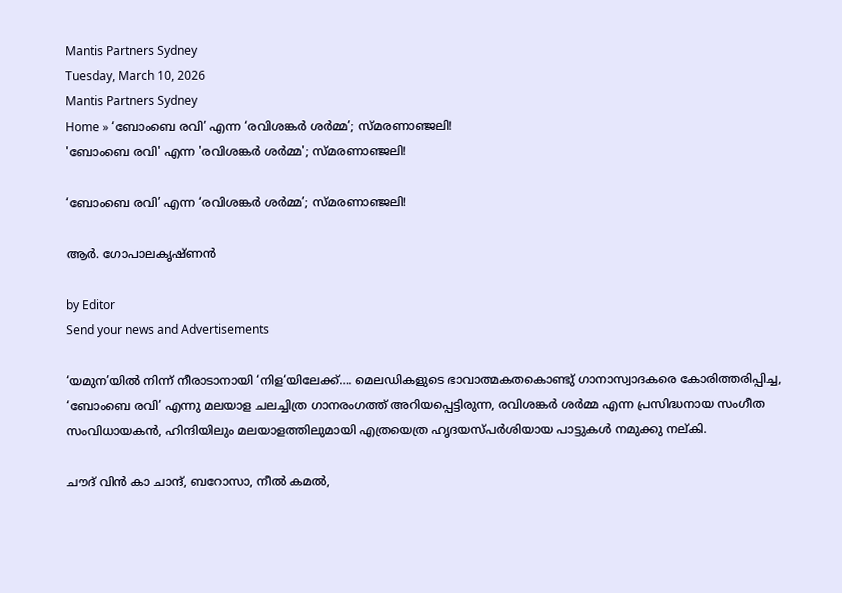Mantis Partners Sydney
Tuesday, March 10, 2026
Mantis Partners Sydney
Home » ‘ബോംബെ രവി’ എന്ന ‘രവിശങ്കര്‍ ശര്‍മ്മ’; സ്മരണാഞ്ജലി!
'ബോംബെ രവി' എന്ന 'രവിശങ്കര്‍ ശര്‍മ്മ'; സ്മരണാഞ്ജലി!

‘ബോംബെ രവി’ എന്ന ‘രവിശങ്കര്‍ ശര്‍മ്മ’; സ്മരണാഞ്ജലി!

ആർ. ഗോപാലകൃഷ്ണൻ

by Editor
Send your news and Advertisements

‘യമുന’യിൽ നിന്ന് നീരാടാനായി ‘നിള‘യിലേക്ക്…. മെലഡികളുടെ ഭാവാത്മകതകൊണ്ടു് ഗാനാസ്വാദകരെ കോരിത്തരിപ്പിച്ച, ‘ബോംബെ രവി’ എന്നു മലയാള ചലച്ചിത്ര ഗാനരംഗത്ത് അറിയപ്പെട്ടിരുന്ന, രവിശങ്കര്‍ ശര്‍മ്മ എന്ന പ്രസിദ്ധനായ സംഗീത സംവിധായകന്‍, ഹിന്ദിയിലും മലയാളത്തിലുമായി എത്രയെത്ര ഹൃദയസ്പർശിയായ പാട്ടുകൾ നമുക്കു നല്കി.

ചൗദ് വിൻ കാ ചാന്ദ്, ബറോസാ, നീൽ കമൽ,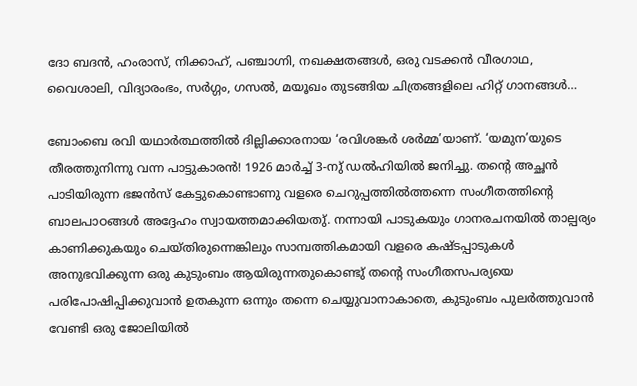ദോ ബദൻ, ഹംരാസ്, നിക്കാഹ്, പഞ്ചാഗ്നി, നഖക്ഷതങ്ങൾ, ഒരു വടക്കൻ വീരഗാഥ, വൈശാലി, വിദ്യാരംഭം, സർഗ്ഗം, ഗസൽ, മയൂഖം തുടങ്ങിയ ചിത്രങ്ങളിലെ ഹിറ്റ്‌ ഗാനങ്ങൾ…

ബോംബെ രവി യഥാര്‍ത്ഥത്തിൽ ദില്ലിക്കാരനായ ‘രവിശങ്കര്‍ ശര്‍മ്മ’യാണ്. ‘യമുന’യുടെ തീരത്തുനിന്നു വന്ന പാട്ടുകാരൻ! 1926 മാര്‍ച്ച് 3-നു് ഡല്‍ഹിയില്‍ ജനിച്ചു. തന്റെ അച്ഛന്‍ പാടിയിരുന്ന ഭജന്‍സ് കേട്ടുകൊണ്ടാണു വളരെ ചെറുപ്പത്തിൽത്തന്നെ സംഗീതത്തിൻ്റെ ബാലപാഠങ്ങള്‍ അദ്ദേഹം സ്വായത്തമാക്കിയതു്. നന്നായി പാടുകയും ഗാനരചനയിൽ താല്പര്യം കാണിക്കുകയും ചെയ്തിരുന്നെങ്കിലും സാമ്പത്തികമായി വളരെ കഷ്ടപ്പാടുകള്‍ അനുഭവിക്കുന്ന ഒരു കുടുംബം ആയിരുന്നതുകൊണ്ടു് തന്റെ സംഗീതസപര്യയെ പരിപോഷിപ്പിക്കുവാൻ ഉതകുന്ന ഒന്നും തന്നെ ചെയ്യുവാനാകാതെ, കുടുംബം പുലര്‍ത്തുവാന്‍ വേണ്ടി ഒരു ജോലിയില്‍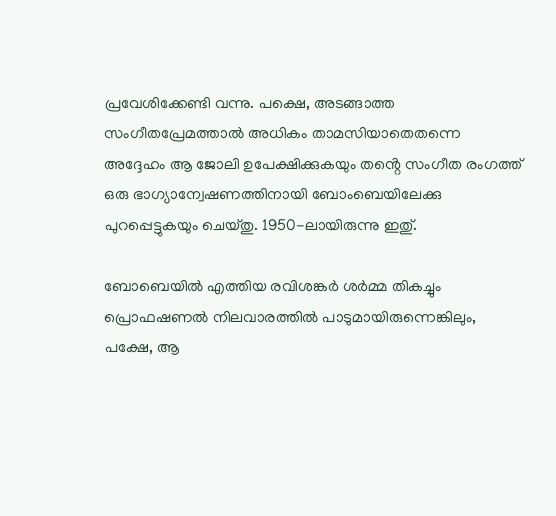പ്രവേശിക്കേണ്ടി വന്നു. പക്ഷെ, അടങ്ങാത്ത സംഗീതപ്രേമത്താല്‍ അധികം താമസിയാതെതന്നെ അദ്ദേഹം ആ ജോലി ഉപേക്ഷിക്കുകയും തൻ്റെ സംഗീത രംഗത്ത് ഒരു ഭാഗ്യാന്വേഷണത്തിനായി ബോംബെയിലേക്കു പുറപ്പെട്ടുകയും ചെയ്തു. 1950-ലായിരുന്നു ഇതു്.

ബോബെയിൽ എത്തിയ രവിശങ്കര്‍ ശര്‍മ്മ തികച്ചും പ്രൊഫഷണല്‍ നിലവാരത്തില്‍ പാടുമായിരുന്നെങ്കിലും, പക്ഷേ, ആ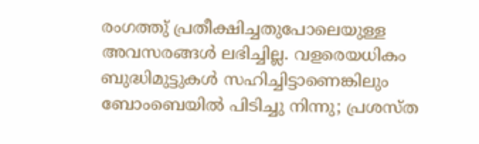രംഗത്തു് പ്രതീക്ഷിച്ചതുപോലെയുള്ള അവസരങ്ങള്‍ ലഭിച്ചില്ല. വളരെയധികം ബുദ്ധിമുട്ടുകൾ സഹിച്ചിട്ടാണെങ്കിലും ബോംബെയിൽ പിടിച്ചു നിന്നു; പ്രശസ്ത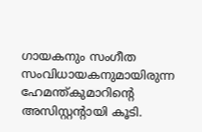ഗായകനും സംഗീത സംവിധായകനുമായിരുന്ന ഹേമന്ത്കുമാറിന്റെ അസിസ്റ്റന്റായി കൂടി.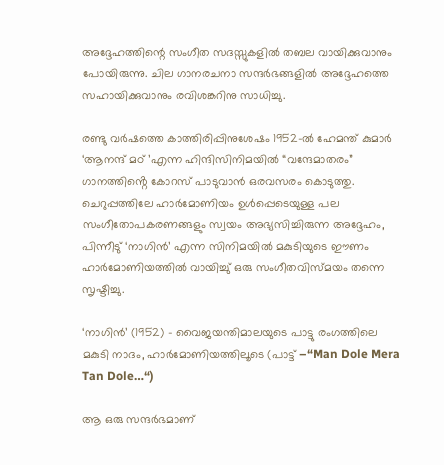അദ്ദേഹത്തിന്റെ സംഗീത സദസ്സുകളിൽ തബല വായിക്കുവാനും പോയിരുന്നു. ചില ഗാനരചനാ സന്ദർഭങ്ങളിൽ അദ്ദേഹത്തെ സഹായിക്കുവാനും രവിശങ്കറിനു സാധിച്ചു.

രണ്ടു വര്‍ഷത്തെ കാത്തിരിപ്പിനുശേഷം 1952-ൽ ഹേമന്ത് കുമാർ ‘ആനന്ദ് മഠ് ’എന്ന ഹിന്ദിസിനിമയില്‍ “വന്ദേമാതരം” ഗാനത്തിൻ്റെ കോറസ് പാടുവാൻ ഒരവസരം കൊടുത്തു. ചെറുപ്പത്തിലേ ഹാർമോണിയം ഉൾപ്പെടെയുള്ള പല സംഗീതോപകരണങ്ങളും സ്വയം അഭ്യസിച്ചിരുന്ന അദ്ദേഹം, പിന്നീടു് ‘നാഗിൻ’ എന്ന സിനിമയിൽ മകുടിയുടെ ഈണം ഹാർമോണിയത്തിൽ വായിച്ചു് ഒരു സംഗീതവിസ്മയം തന്നെ സൃഷ്ടിച്ചു.

‘നാഗിൻ’ (1952) – വൈജയന്തിമാലയുടെ പാട്ടു രംഗത്തിലെ മകുടി നാദം, ഹാർമോണിയത്തിലൂടെ (പാട്ട് –“Man Dole Mera Tan Dole…“)

ആ ഒരു സന്ദർഭമാണ്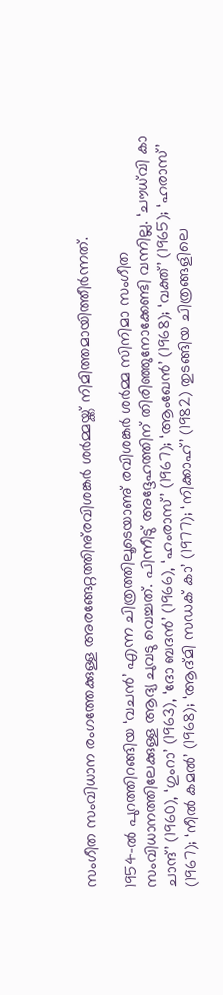സംഗീത സംവിധാന രംഗത്തേക്കുള്ള അരങ്ങേറ്റത്തിനു്രവിശങ്കര്‍ ശര്‍മ്മയ്ക്ക് നിമിത്തമായിത്തീർന്നത്.

1954-ൽ പുറത്തിറങ്ങിയ ‘വചന്‍’ എന്ന ചിത്രത്തിലൂടെയാണു് രവിശങ്കർ ശര്‍മ്മ സിനിമാ സംഗീത സംവിധാനത്തിലേക്കുള്ള ആദ്യ ചുവടു വെച്ചത്. പിന്നീടു് അദ്ദേഹത്തിന് തിരിഞ്ഞുനോക്കേണ്ടി വന്നില്ല. ‘ചൗധ്‌വി കാ ചാന്ദ്’ (1960), ‘ഗുംറാ’ (1963), ‘ദോ ബദൻ’ (1966), ‘ഹംരാസ്’ (1967); ‘ആംഖേൻ’ (1968); ‘വക്ത്’ (1965); ‘ഹരാസ്’ (1967); ‘നീല്‍ കമൽ’ (1968); ‘ആദ്മി സഡക് കാ’ (1977); ‘നിക്കാഹ്‌’ (1982) തുടങ്ങിയ ചിത്രങ്ങളിലെ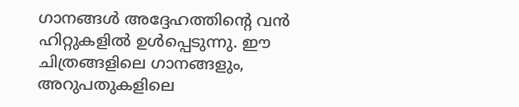ഗാനങ്ങൾ അദ്ദേഹത്തിന്റെ വൻ ഹിറ്റുകളിൽ ഉൾപ്പെടുന്നു. ഈ ചിത്രങ്ങളിലെ ഗാനങ്ങളും, അറുപതുകളിലെ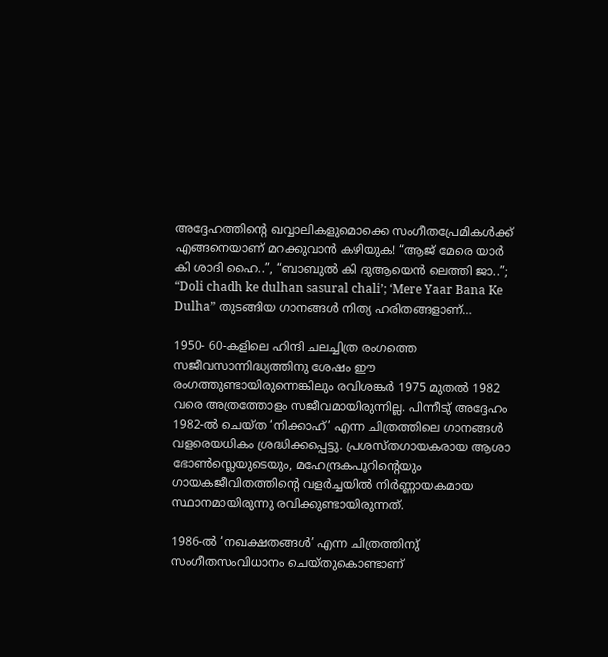അദ്ദേഹത്തിന്റെ ഖവ്വാലികളുമൊക്കെ സംഗീതപ്രേമികള്‍ക്ക് എങ്ങനെയാണ് മറക്കുവാൻ കഴിയുക! “ആജ് മേരെ യാർ കി ശാദി ഹൈ..”, “ബാബുൽ കി ദുആയെൻ ലെത്തി ജാ..”; “Doli chadh ke dulhan sasural chali’; ‘Mere Yaar Bana Ke Dulha” തുടങ്ങിയ ഗാനങ്ങൾ നിത്യ ഹരിതങ്ങളാണ്…

1950- 60-കളിലെ ഹിന്ദി ചലച്ചിത്ര രംഗത്തെ സജീവസാന്നിദ്ധ്യത്തിനു ശേഷം ഈ രംഗത്തുണ്ടായിരുന്നെങ്കിലും രവിശങ്കർ 1975 മുതൽ 1982 വരെ അത്രത്തോളം സജീവമായിരുന്നില്ല. പിന്നീടു് അദ്ദേഹം 1982-ൽ ചെയ്ത ‘നിക്കാഹ്’ എന്ന ചിത്രത്തിലെ ഗാനങ്ങള്‍ വളരെയധികം ശ്രദ്ധിക്കപ്പെട്ടു. പ്രശസ്തഗായകരായ ആശാ ഭോൺസ്ലെയുടെയും, മഹേന്ദ്രകപൂറിന്റെയും ഗായകജീവിതത്തിന്റെ വളർച്ചയിൽ നിർണ്ണായകമായ സ്ഥാനമായിരുന്നു രവിക്കുണ്ടായിരുന്നത്.

1986-ൽ ‘നഖക്ഷതങ്ങള്‍’ എന്ന ചിത്രത്തിനു് സംഗീതസംവിധാനം ചെയ്തുകൊണ്ടാണ്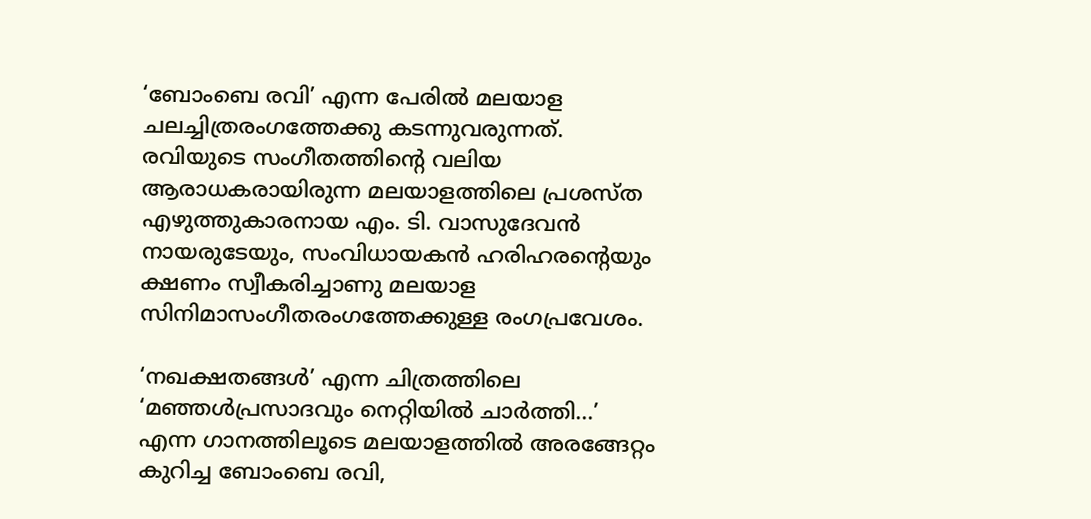‘ബോംബെ രവി’ എന്ന പേരിൽ മലയാള ചലച്ചിത്രരംഗത്തേക്കു കടന്നുവരുന്നത്. രവിയുടെ സംഗീതത്തിന്റെ വലിയ ആരാധകരായിരുന്ന മലയാളത്തിലെ പ്രശസ്ത എഴുത്തുകാരനായ എം. ടി. വാസുദേവൻ നായരുടേയും, സംവിധായകൻ ഹരിഹരൻ്റെയും ക്ഷണം സ്വീകരിച്ചാണു മലയാള സിനിമാസംഗീതരംഗത്തേക്കുള്ള രംഗപ്രവേശം.

‘നഖക്ഷതങ്ങള്‍’ എന്ന ചിത്രത്തിലെ ‘മഞ്ഞള്‍പ്രസാദവും നെറ്റിയില്‍ ചാര്‍ത്തി…’ എന്ന ഗാനത്തിലൂടെ മലയാളത്തില്‍ അരങ്ങേറ്റം കുറിച്ച ബോംബെ രവി,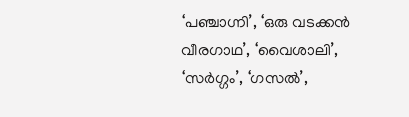‘പഞ്ചാഗ്നി’, ‘ഒരു വടക്കന്‍ വീരഗാഥ’, ‘വൈശാലി’, ‘സർഗ്ഗം’, ‘ഗസല്‍’,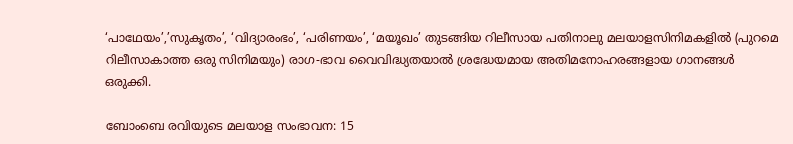‘പാഥേയം’,’സുകൃതം’, ‘വിദ്യാരംഭം’, ‘പരിണയം’, ‘മയൂഖം’ തുടങ്ങിയ റിലീസായ പതിനാലു മലയാളസിനിമകളിൽ (പുറമെ റിലീസാകാത്ത ഒരു സിനിമയും) രാഗ-ഭാവ വൈവിദ്ധ്യതയാൽ ശ്രദ്ധേയമായ അതിമനോഹരങ്ങളായ ഗാനങ്ങള്‍ ഒരുക്കി.

ബോംബെ രവിയുടെ മലയാള സംഭാവന: 15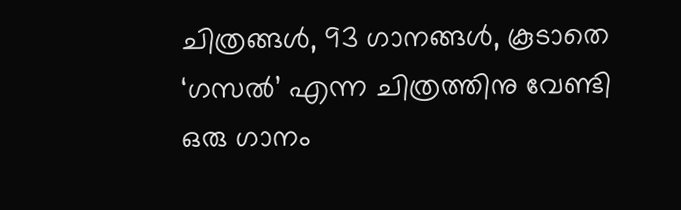ചിത്രങ്ങൾ, 93 ഗാനങ്ങൾ, കൂടാതെ ‘ഗസൽ’ എന്ന ചിത്രത്തിനു വേണ്ടി ഒരു ഗാനം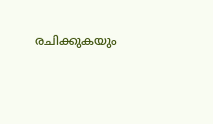രചിക്കുകയും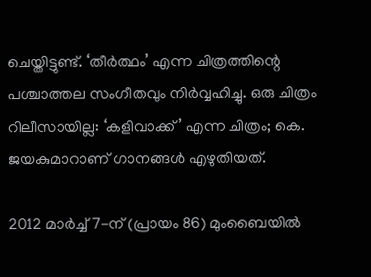ചെയ്തിട്ടുണ്ട്. ‘തീർത്ഥം’ എന്ന ചിത്രത്തിന്റെ പശ്ചാത്തല സംഗീതവും നിർവ്വഹിച്ചു. ഒരു ചിത്രം റിലീസായില്ല: ‘കളിവാക്ക്’ എന്ന ചിത്രം; കെ. ജയകുമാറാണ് ഗാനങ്ങൾ എഴുതിയത്.

2012 മാർച്ച് 7-ന് (പ്രായം 86) മുംബൈയിൽ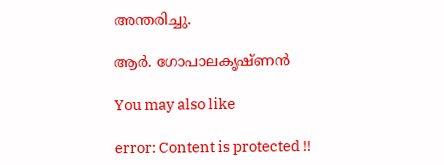അന്തരിച്ചു.

ആർ. ഗോപാലകൃഷ്ണൻ

You may also like

error: Content is protected !!